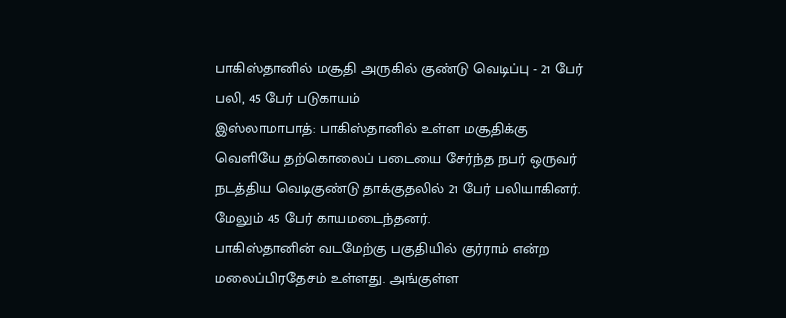பாகிஸ்தானில் மசூதி அருகில் குண்டு வெடிப்பு - 21 பேர் பலி, 45 பேர் படுகாயம்
இஸ்லாமாபாத்: பாகிஸ்தானில் உள்ள மசூதிக்கு வெளியே தற்கொலைப் படையை சேர்ந்த நபர் ஒருவர் நடத்திய வெடிகுண்டு தாக்குதலில் 21 பேர் பலியாகினர். மேலும் 45 பேர் காயமடைந்தனர்.
பாகிஸ்தானின் வடமேற்கு பகுதியில் குர்ராம் என்ற மலைப்பிரதேசம் உள்ளது. அங்குள்ள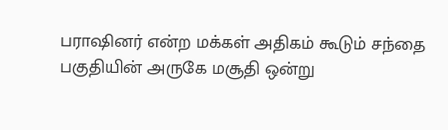பராஷினர் என்ற மக்கள் அதிகம் கூடும் சந்தை பகுதியின் அருகே மசூதி ஒன்று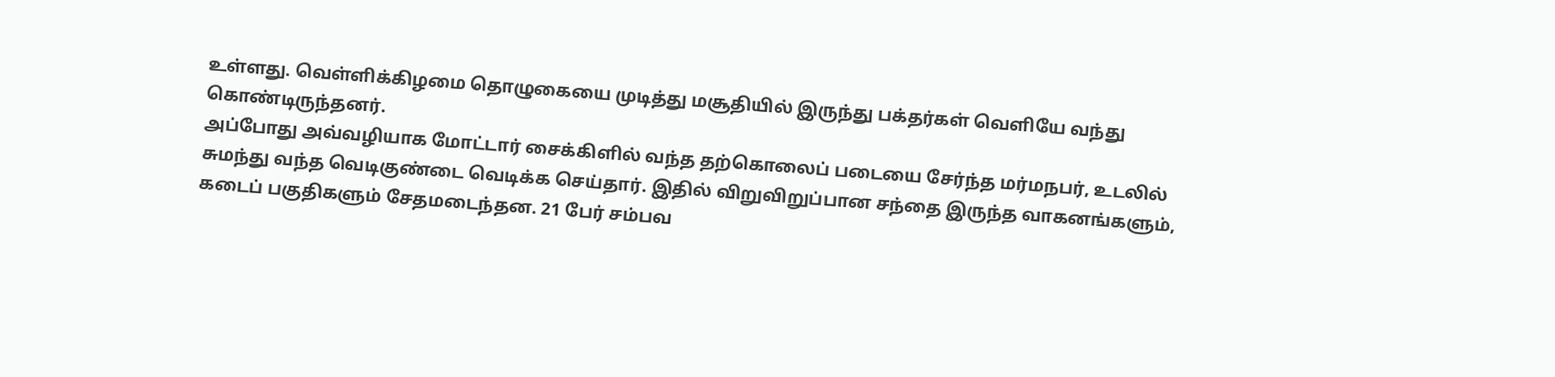உள்ளது. வெள்ளிக்கிழமை தொழுகையை முடித்து மசூதியில் இருந்து பக்தர்கள் வெளியே வந்து கொண்டிருந்தனர்.
அப்போது அவ்வழியாக மோட்டார் சைக்கிளில் வந்த தற்கொலைப் படையை சேர்ந்த மர்மநபர், உடலில் சுமந்து வந்த வெடிகுண்டை வெடிக்க செய்தார். இதில் விறுவிறுப்பான சந்தை இருந்த வாகனங்களும், கடைப் பகுதிகளும் சேதமடைந்தன. 21 பேர் சம்பவ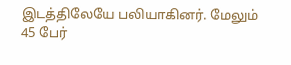இடத்திலேயே பலியாகினர். மேலும் 45 பேர்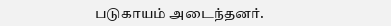படுகாயம் அடைந்தனர்.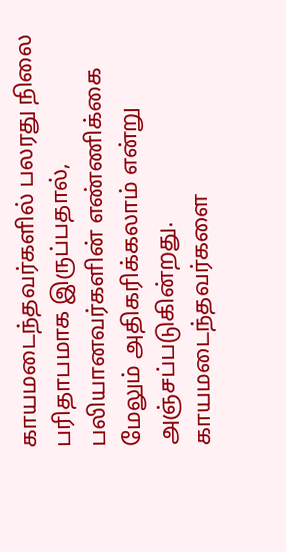காயமடைந்தவர்களில் பலரது நிலை பரிதாபமாக இருப்பதால், பலியானவர்களின் எண்ணிக்கை மேலும் அதிகரிக்கலாம் என்று அஞ்சப்படுகின்றது. காயமடைந்தவர்களை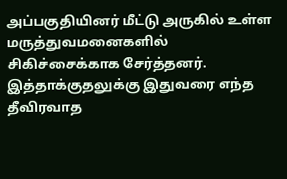அப்பகுதியினர் மீட்டு அருகில் உள்ள மருத்துவமனைகளில் சிகிச்சைக்காக சேர்த்தனர். இத்தாக்குதலுக்கு இதுவரை எந்த தீவிரவாத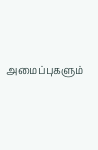அமைப்புகளும்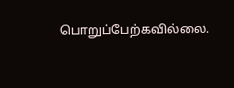பொறுப்பேற்கவில்லை.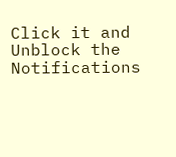Click it and Unblock the Notifications